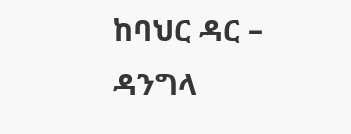ከባህር ዳር – ዳንግላ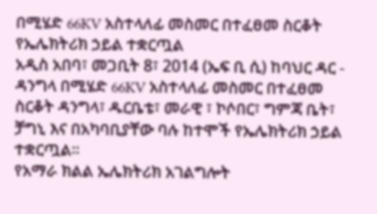በሚሄድ 66KV አስተላለፊ መስመር በተፈፀመ ስርቆት የኤሌክትሪክ ኃይል ተቋርጧል
አዲስ አበባ፣ መጋቢት 8፣ 2014 (ኤፍ ቢ ሲ) ከባህር ዳር - ዳንግላ በሚሄድ 66KV አስተላለፊ መስመር በተፈፀመ ስርቆት ዳንግላ፣ ዱርቤቴ፣ መራዊ ፣ ኮሶበር፣ ግምጃ ቤት፣ ቻግኒ እና በአካባቢያቸው ባሉ ከተሞች የኤሌክትሪክ ኃይል ተቋርጧል፡፡
የአማራ ክልል ኤሌክትሪክ አገልግሎት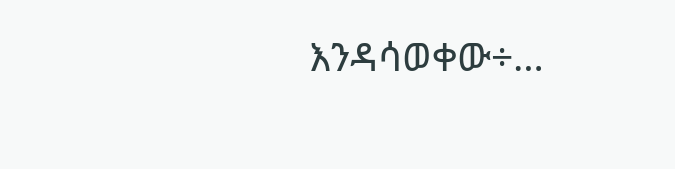እንዳሳወቀው÷…